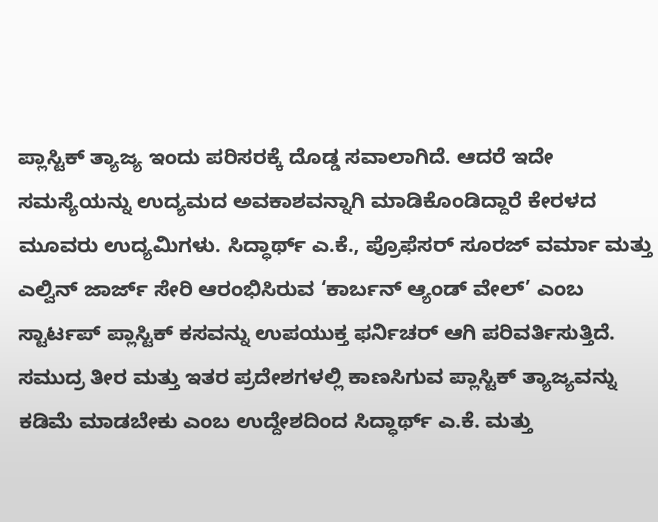ಪ್ಲಾಸ್ಟಿಕ್ ತ್ಯಾಜ್ಯ ಇಂದು ಪರಿಸರಕ್ಕೆ ದೊಡ್ಡ ಸವಾಲಾಗಿದೆ. ಆದರೆ ಇದೇ ಸಮಸ್ಯೆಯನ್ನು ಉದ್ಯಮದ ಅವಕಾಶವನ್ನಾಗಿ ಮಾಡಿಕೊಂಡಿದ್ದಾರೆ ಕೇರಳದ ಮೂವರು ಉದ್ಯಮಿಗಳು. ಸಿದ್ಧಾರ್ಥ್ ಎ.ಕೆ., ಪ್ರೊಫೆಸರ್ ಸೂರಜ್ ವರ್ಮಾ ಮತ್ತು ಎಲ್ವಿನ್ ಜಾರ್ಜ್ ಸೇರಿ ಆರಂಭಿಸಿರುವ ‘ಕಾರ್ಬನ್ ಆ್ಯಂಡ್ ವೇಲ್’ ಎಂಬ ಸ್ಟಾರ್ಟಪ್ ಪ್ಲಾಸ್ಟಿಕ್ ಕಸವನ್ನು ಉಪಯುಕ್ತ ಫರ್ನಿಚರ್ ಆಗಿ ಪರಿವರ್ತಿಸುತ್ತಿದೆ.
ಸಮುದ್ರ ತೀರ ಮತ್ತು ಇತರ ಪ್ರದೇಶಗಳಲ್ಲಿ ಕಾಣಸಿಗುವ ಪ್ಲಾಸ್ಟಿಕ್ ತ್ಯಾಜ್ಯವನ್ನು ಕಡಿಮೆ ಮಾಡಬೇಕು ಎಂಬ ಉದ್ದೇಶದಿಂದ ಸಿದ್ಧಾರ್ಥ್ ಎ.ಕೆ. ಮತ್ತು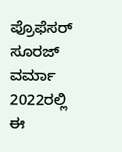ಪ್ರೊಫೆಸರ್ ಸೂರಜ್ ವರ್ಮಾ 2022ರಲ್ಲಿ ಈ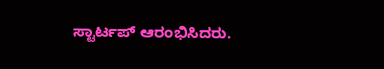ಸ್ಟಾರ್ಟಪ್ ಆರಂಭಿಸಿದರು.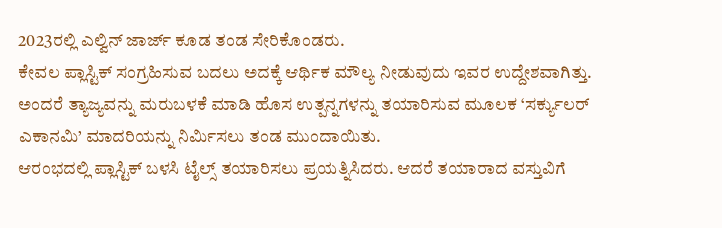2023ರಲ್ಲಿ ಎಲ್ವಿನ್ ಜಾರ್ಜ್ ಕೂಡ ತಂಡ ಸೇರಿಕೊಂಡರು.
ಕೇವಲ ಪ್ಲಾಸ್ಟಿಕ್ ಸಂಗ್ರಹಿಸುವ ಬದಲು ಅದಕ್ಕೆ ಆರ್ಥಿಕ ಮೌಲ್ಯ ನೀಡುವುದು ಇವರ ಉದ್ದೇಶವಾಗಿತ್ತು. ಅಂದರೆ ತ್ಯಾಜ್ಯವನ್ನು ಮರುಬಳಕೆ ಮಾಡಿ ಹೊಸ ಉತ್ಪನ್ನಗಳನ್ನು ತಯಾರಿಸುವ ಮೂಲಕ ‘ಸರ್ಕ್ಯುಲರ್ ಎಕಾನಮಿ’ ಮಾದರಿಯನ್ನು ನಿರ್ಮಿಸಲು ತಂಡ ಮುಂದಾಯಿತು.
ಆರಂಭದಲ್ಲಿ ಪ್ಲಾಸ್ಟಿಕ್ ಬಳಸಿ ಟೈಲ್ಸ್ ತಯಾರಿಸಲು ಪ್ರಯತ್ನಿಸಿದರು. ಆದರೆ ತಯಾರಾದ ವಸ್ತುವಿಗೆ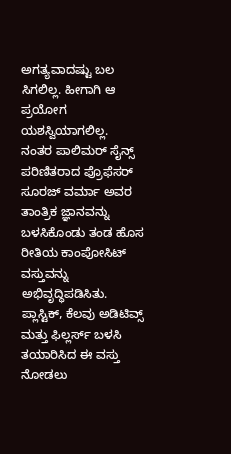ಅಗತ್ಯವಾದಷ್ಟು ಬಲ ಸಿಗಲಿಲ್ಲ. ಹೀಗಾಗಿ ಆ ಪ್ರಯೋಗ ಯಶಸ್ವಿಯಾಗಲಿಲ್ಲ.
ನಂತರ ಪಾಲಿಮರ್ ಸೈನ್ಸ್ ಪರಿಣಿತರಾದ ಪ್ರೊಫೆಸರ್ ಸೂರಜ್ ವರ್ಮಾ ಅವರ ತಾಂತ್ರಿಕ ಜ್ಞಾನವನ್ನು ಬಳಸಿಕೊಂಡು ತಂಡ ಹೊಸ ರೀತಿಯ ಕಾಂಪೋಸಿಟ್ ವಸ್ತುವನ್ನು ಅಭಿವೃದ್ಧಿಪಡಿಸಿತು. ಪ್ಲಾಸ್ಟಿಕ್, ಕೆಲವು ಅಡಿಟಿವ್ಸ್ ಮತ್ತು ಫಿಲ್ಲರ್ಸ್ ಬಳಸಿ ತಯಾರಿಸಿದ ಈ ವಸ್ತು ನೋಡಲು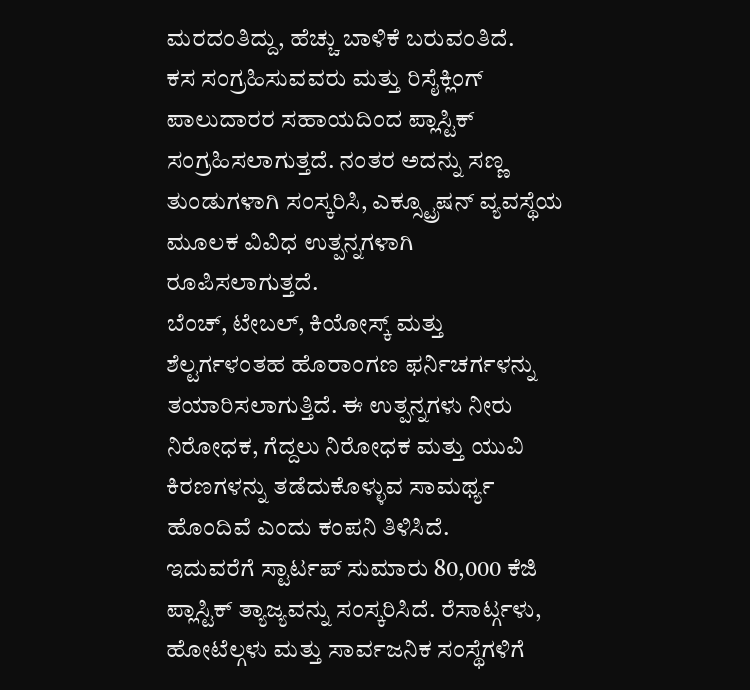ಮರದಂತಿದ್ದು, ಹೆಚ್ಚು ಬಾಳಿಕೆ ಬರುವಂತಿದೆ.
ಕಸ ಸಂಗ್ರಹಿಸುವವರು ಮತ್ತು ರಿಸೈಕ್ಲಿಂಗ್ ಪಾಲುದಾರರ ಸಹಾಯದಿಂದ ಪ್ಲಾಸ್ಟಿಕ್ ಸಂಗ್ರಹಿಸಲಾಗುತ್ತದೆ. ನಂತರ ಅದನ್ನು ಸಣ್ಣ ತುಂಡುಗಳಾಗಿ ಸಂಸ್ಕರಿಸಿ, ಎಕ್ಸ್ಟ್ರೂಷನ್ ವ್ಯವಸ್ಥೆಯ ಮೂಲಕ ವಿವಿಧ ಉತ್ಪನ್ನಗಳಾಗಿ ರೂಪಿಸಲಾಗುತ್ತದೆ.
ಬೆಂಚ್, ಟೇಬಲ್, ಕಿಯೋಸ್ಕ್ ಮತ್ತು ಶೆಲ್ಟರ್ಗಳಂತಹ ಹೊರಾಂಗಣ ಫರ್ನಿಚರ್ಗಳನ್ನು ತಯಾರಿಸಲಾಗುತ್ತಿದೆ. ಈ ಉತ್ಪನ್ನಗಳು ನೀರು ನಿರೋಧಕ, ಗೆದ್ದಲು ನಿರೋಧಕ ಮತ್ತು ಯುವಿ ಕಿರಣಗಳನ್ನು ತಡೆದುಕೊಳ್ಳುವ ಸಾಮರ್ಥ್ಯ ಹೊಂದಿವೆ ಎಂದು ಕಂಪನಿ ತಿಳಿಸಿದೆ.
ಇದುವರೆಗೆ ಸ್ಟಾರ್ಟಪ್ ಸುಮಾರು 80,000 ಕೆಜಿ ಪ್ಲಾಸ್ಟಿಕ್ ತ್ಯಾಜ್ಯವನ್ನು ಸಂಸ್ಕರಿಸಿದೆ. ರೆಸಾರ್ಟ್ಗಳು, ಹೋಟೆಲ್ಗಳು ಮತ್ತು ಸಾರ್ವಜನಿಕ ಸಂಸ್ಥೆಗಳಿಗೆ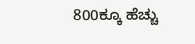800ಕ್ಕೂ ಹೆಚ್ಚು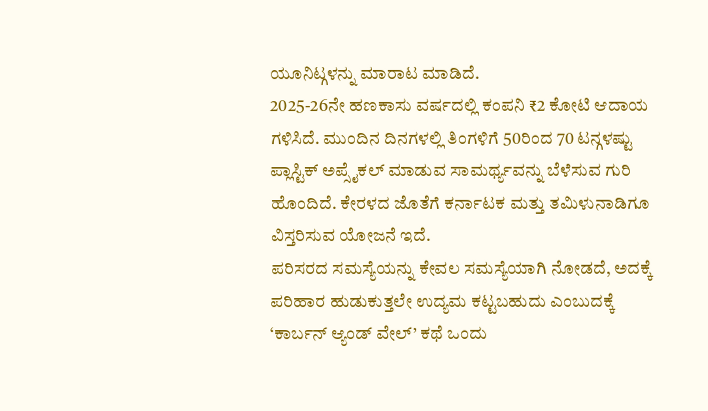ಯೂನಿಟ್ಗಳನ್ನು ಮಾರಾಟ ಮಾಡಿದೆ.
2025-26ನೇ ಹಣಕಾಸು ವರ್ಷದಲ್ಲಿ ಕಂಪನಿ ₹2 ಕೋಟಿ ಆದಾಯ ಗಳಿಸಿದೆ. ಮುಂದಿನ ದಿನಗಳಲ್ಲಿ ತಿಂಗಳಿಗೆ 50ರಿಂದ 70 ಟನ್ಗಳಷ್ಟು ಪ್ಲಾಸ್ಟಿಕ್ ಅಪ್ಸೈಕಲ್ ಮಾಡುವ ಸಾಮರ್ಥ್ಯವನ್ನು ಬೆಳೆಸುವ ಗುರಿ ಹೊಂದಿದೆ. ಕೇರಳದ ಜೊತೆಗೆ ಕರ್ನಾಟಕ ಮತ್ತು ತಮಿಳುನಾಡಿಗೂ ವಿಸ್ತರಿಸುವ ಯೋಜನೆ ಇದೆ.
ಪರಿಸರದ ಸಮಸ್ಯೆಯನ್ನು ಕೇವಲ ಸಮಸ್ಯೆಯಾಗಿ ನೋಡದೆ, ಅದಕ್ಕೆ ಪರಿಹಾರ ಹುಡುಕುತ್ತಲೇ ಉದ್ಯಮ ಕಟ್ಟಬಹುದು ಎಂಬುದಕ್ಕೆ ‘ಕಾರ್ಬನ್ ಆ್ಯಂಡ್ ವೇಲ್’ ಕಥೆ ಒಂದು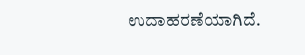ಉದಾಹರಣೆಯಾಗಿದೆ.